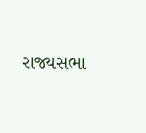રાજ્યસભા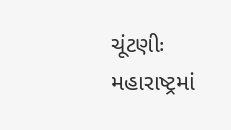ચૂંટણીઃ મહારાષ્ટ્રમાં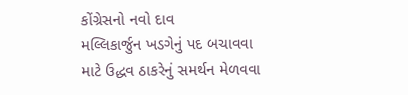કોંગ્રેસનો નવો દાવ
મલ્લિકાર્જુન ખડગેનું પદ બચાવવા માટે ઉદ્ધવ ઠાકરેનું સમર્થન મેળવવા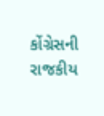કોંગ્રેસની રાજકીય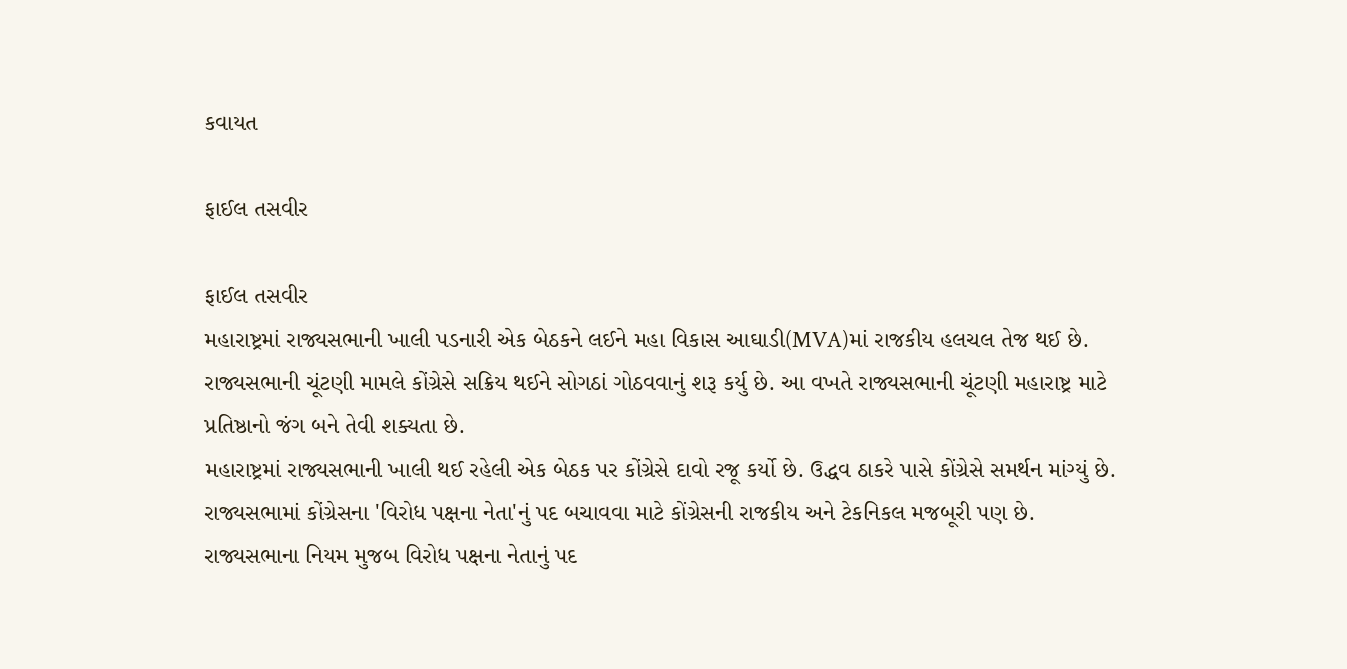કવાયત

ફાઈલ તસવીર

ફાઈલ તસવીર
મહારાષ્ટ્રમાં રાજ્યસભાની ખાલી પડનારી એક બેઠકને લઈને મહા વિકાસ આઘાડી(MVA)માં રાજકીય હલચલ તેજ થઈ છે. રાજ્યસભાની ચૂંટણી મામલે કોંગ્રેસે સક્રિય થઈને સોગઠાં ગોઠવવાનું શરૂ કર્યુ છે. આ વખતે રાજ્યસભાની ચૂંટણી મહારાષ્ટ્ર માટે પ્રતિષ્ઠાનો જંગ બને તેવી શક્યતા છે.
મહારાષ્ટ્રમાં રાજ્યસભાની ખાલી થઈ રહેલી એક બેઠક પર કોંગ્રેસે દાવો રજૂ કર્યો છે. ઉદ્ધવ ઠાકરે પાસે કોંગ્રેસે સમર્થન માંગ્યું છે. રાજ્યસભામાં કોંગ્રેસના 'વિરોધ પક્ષના નેતા'નું પદ બચાવવા માટે કોંગ્રેસની રાજકીય અને ટેકનિકલ મજબૂરી પણ છે.
રાજ્યસભાના નિયમ મુજબ વિરોધ પક્ષના નેતાનું પદ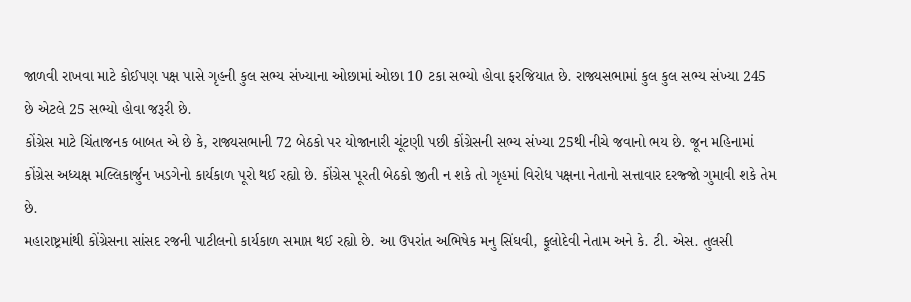જાળવી રાખવા માટે કોઈપણ પક્ષ પાસે ગૃહની કુલ સભ્ય સંખ્યાના ઓછામાં ઓછા 10 ટકા સભ્યો હોવા ફરજિયાત છે. રાજ્યસભામાં કુલ કુલ સભ્ય સંખ્યા 245 છે એટલે 25 સભ્યો હોવા જરૂરી છે.
કોંગ્રેસ માટે ચિંતાજનક બાબત એ છે કે, રાજ્યસભાની 72 બેઠકો પર યોજાનારી ચૂંટણી પછી કોંગ્રેસની સભ્ય સંખ્યા 25થી નીચે જવાનો ભય છે. જૂન મહિનામાં કોંગ્રેસ અધ્યક્ષ મલ્લિકાર્જુન ખડગેનો કાર્યકાળ પૂરો થઈ રહ્યો છે. કોંગ્રેસ પૂરતી બેઠકો જીતી ન શકે તો ગૃહમાં વિરોધ પક્ષના નેતાનો સત્તાવાર દરજ્જો ગુમાવી શકે તેમ છે.
મહારાષ્ટ્રમાંથી કોંગ્રેસના સાંસદ રજની પાટીલનો કાર્યકાળ સમાપ્ત થઈ રહ્યો છે. આ ઉપરાંત અભિષેક મનુ સિંઘવી, ફૂલોદેવી નેતામ અને કે. ટી. એસ. તુલસી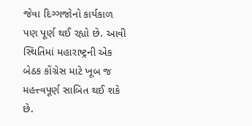જેવા દિગ્ગજોનો કાર્યકાળ પણ પૂર્ણ થઈ રહ્યો છે. આવી સ્થિતિમાં મહારાષ્ટ્રની એક બેઠક કોંગ્રેસ માટે ખૂબ જ મહત્ત્વપૂર્ણ સાબિત થઈ શકે છે.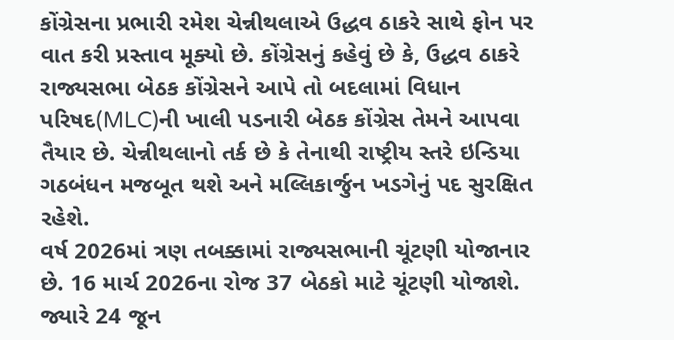કોંગ્રેસના પ્રભારી રમેશ ચેન્નીથલાએ ઉદ્ધવ ઠાકરે સાથે ફોન પર વાત કરી પ્રસ્તાવ મૂક્યો છે. કોંગ્રેસનું કહેવું છે કે, ઉદ્ધવ ઠાકરે રાજ્યસભા બેઠક કોંગ્રેસને આપે તો બદલામાં વિધાન પરિષદ(MLC)ની ખાલી પડનારી બેઠક કોંગ્રેસ તેમને આપવા તૈયાર છે. ચેન્નીથલાનો તર્ક છે કે તેનાથી રાષ્ટ્રીય સ્તરે ઇન્ડિયા ગઠબંધન મજબૂત થશે અને મલ્લિકાર્જુન ખડગેનું પદ સુરક્ષિત રહેશે.
વર્ષ 2026માં ત્રણ તબક્કામાં રાજ્યસભાની ચૂંટણી યોજાનાર છે. 16 માર્ચ 2026ના રોજ 37 બેઠકો માટે ચૂંટણી યોજાશે. જ્યારે 24 જૂન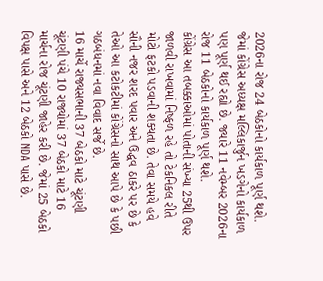2026ના રોજ 24 બેઠકોનો કાર્યકાળ પૂર્ણ થશે. જેમાં કોંગ્રેસ અધ્યક્ષ મલ્લિકાર્જુન ખડગેનો કાર્યકાળ પણ પૂર્ણ થઈ રહ્યો છે. જ્યારે 11 નવેમ્બર 2026ના રોજ 11 બેઠકોનો કાર્યકાળ પૂર્ણ થશે.
કોંગ્રેસ આ તબક્કાઓમાં પોતાની સંખ્યા 25થી ઉપર જાળવી રાખવામાં નિષ્ફળ રહે તો ટેકનિકલ રીતે મોટો ફટકો પડવાની શક્યતા છે. તેવા સમયે હવે સૌની નજર શરદ પવાર અને ઉદ્ધવ ઠાકરે પર છે કે તેઓ આ કટોકટીમાં કોંગ્રેસનો સાથ આપે છે કે પછી ગઠબંધનમાં નવા વિવાદ સર્જે છે.
16 માર્ચે રાજ્યસભાની 37 બેઠકો માટે ચૂંટણી
ચૂંટણી પંચે 10 રાજ્યોમાં 37 બેઠકો માટે 16 માર્ચના રોજ ચૂંટણી જાહેર કરી છે. જેમાં 25 બેઠકો વિપક્ષ પાસે અને 12 બેઠકો NDA પાસે છે.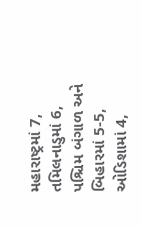મહારાષ્ટ્રમાં 7, તમિલનાડુમાં 6, પશ્ચિમ બંગાળ અને બિહારમાં 5-5, ઓડિશામાં 4,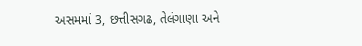અસમમાં 3, છત્તીસગઢ, તેલંગાણા અને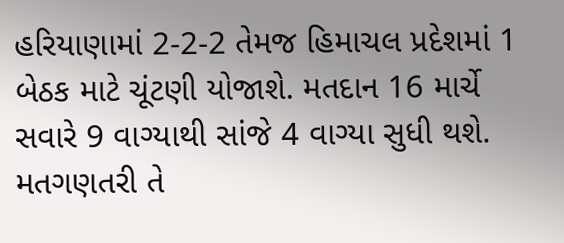હરિયાણામાં 2-2-2 તેમજ હિમાચલ પ્રદેશમાં 1 બેઠક માટે ચૂંટણી યોજાશે. મતદાન 16 માર્ચે સવારે 9 વાગ્યાથી સાંજે 4 વાગ્યા સુધી થશે. મતગણતરી તે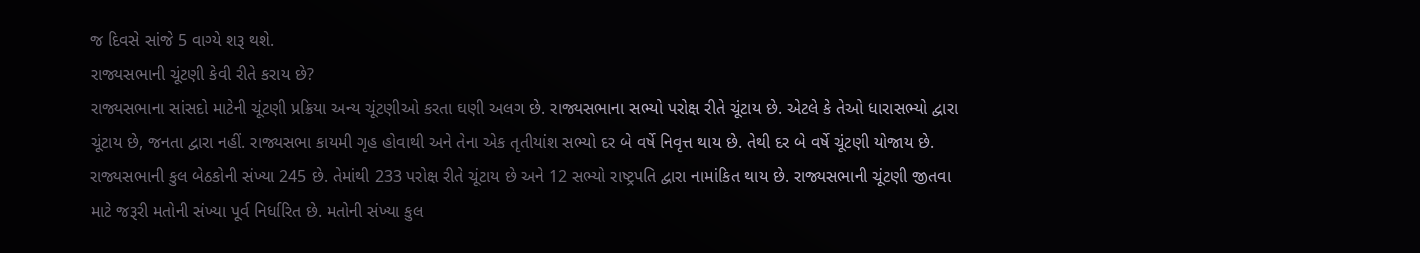જ દિવસે સાંજે 5 વાગ્યે શરૂ થશે.
રાજ્યસભાની ચૂંટણી કેવી રીતે કરાય છે?
રાજ્યસભાના સાંસદો માટેની ચૂંટણી પ્રક્રિયા અન્ય ચૂંટણીઓ કરતા ઘણી અલગ છે. રાજ્યસભાના સભ્યો પરોક્ષ રીતે ચૂંટાય છે. એટલે કે તેઓ ધારાસભ્યો દ્વારા ચૂંટાય છે, જનતા દ્વારા નહીં. રાજ્યસભા કાયમી ગૃહ હોવાથી અને તેના એક તૃતીયાંશ સભ્યો દર બે વર્ષે નિવૃત્ત થાય છે. તેથી દર બે વર્ષે ચૂંટણી યોજાય છે. રાજ્યસભાની કુલ બેઠકોની સંખ્યા 245 છે. તેમાંથી 233 પરોક્ષ રીતે ચૂંટાય છે અને 12 સભ્યો રાષ્ટ્રપતિ દ્વારા નામાંકિત થાય છે. રાજ્યસભાની ચૂંટણી જીતવા માટે જરૂરી મતોની સંખ્યા પૂર્વ નિર્ધારિત છે. મતોની સંખ્યા કુલ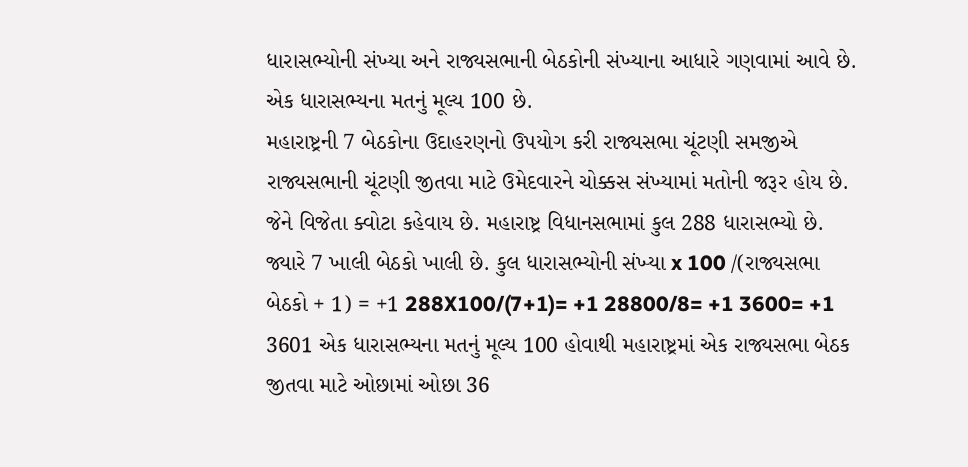ધારાસભ્યોની સંખ્યા અને રાજ્યસભાની બેઠકોની સંખ્યાના આધારે ગણવામાં આવે છે. એક ધારાસભ્યના મતનું મૂલ્ય 100 છે.
મહારાષ્ટ્રની 7 બેઠકોના ઉદાહરણનો ઉપયોગ કરી રાજ્યસભા ચૂંટણી સમજીએ
રાજ્યસભાની ચૂંટણી જીતવા માટે ઉમેદવારને ચોક્કસ સંખ્યામાં મતોની જરૂર હોય છે. જેને વિજેતા ક્વોટા કહેવાય છે. મહારાષ્ટ્ર વિધાનસભામાં કુલ 288 ધારાસભ્યો છે. જ્યારે 7 ખાલી બેઠકો ખાલી છે. કુલ ધારાસભ્યોની સંખ્યા x 100 /(રાજ્યસભા બેઠકો + 1) = +1 288X100/(7+1)= +1 28800/8= +1 3600= +1 3601 એક ધારાસભ્યના મતનું મૂલ્ય 100 હોવાથી મહારાષ્ટ્રમાં એક રાજ્યસભા બેઠક જીતવા માટે ઓછામાં ઓછા 36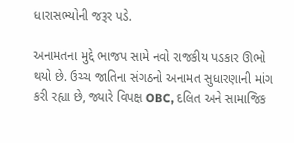ધારાસભ્યોની જરૂર પડે.

અનામતના મુદ્દે ભાજપ સામે નવો રાજકીય પડકાર ઊભો થયો છે. ઉચ્ચ જાતિના સંગઠનો અનામત સુધારણાની માંગ કરી રહ્યા છે, જ્યારે વિપક્ષ OBC, દલિત અને સામાજિક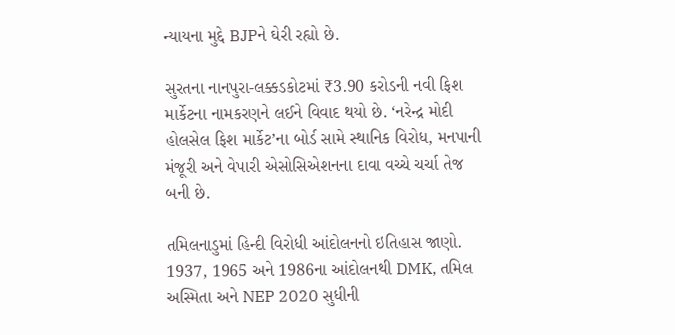ન્યાયના મુદ્દે BJPને ઘેરી રહ્યો છે.

સુરતના નાનપુરા-લક્કડકોટમાં ₹3.90 કરોડની નવી ફિશ માર્કેટના નામકરણને લઈને વિવાદ થયો છે. ‘નરેન્દ્ર મોદી હોલસેલ ફિશ માર્કેટ’ના બોર્ડ સામે સ્થાનિક વિરોધ, મનપાની મંજૂરી અને વેપારી એસોસિએશનના દાવા વચ્ચે ચર્ચા તેજ બની છે.

તમિલનાડુમાં હિન્દી વિરોધી આંદોલનનો ઇતિહાસ જાણો. 1937, 1965 અને 1986ના આંદોલનથી DMK, તમિલ અસ્મિતા અને NEP 2020 સુધીની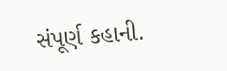સંપૂર્ણ કહાની.